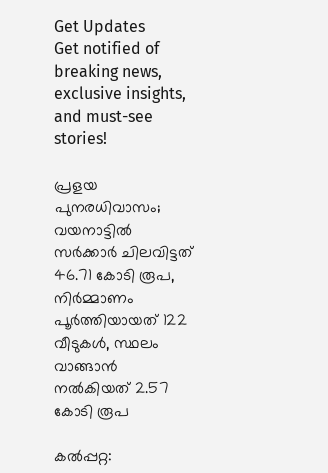Get Updates
Get notified of breaking news, exclusive insights, and must-see stories!

പ്രളയ പുനരധിവാസം; വയനാട്ടില്‍ സര്‍ക്കാര്‍ ചിലവിട്ടത് 46.71 കോടി രൂപ, നിര്‍മ്മാണം പൂര്‍ത്തിയായത് 122 വീടുകള്‍, സ്ഥലം വാങ്ങാന്‍ നല്‍കിയത് 2.57 കോടി രൂപ

കല്‍പ്പറ്റ: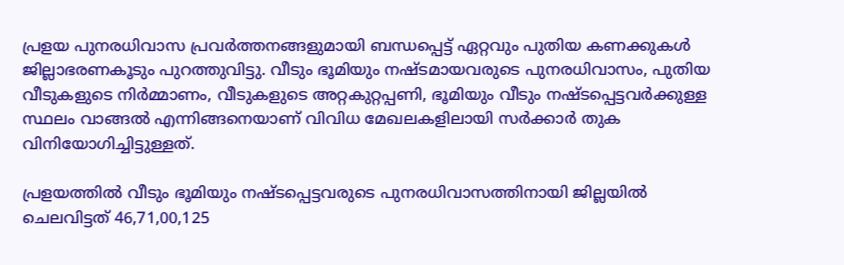പ്രളയ പുനരധിവാസ പ്രവര്‍ത്തനങ്ങളുമായി ബന്ധപ്പെട്ട് ഏറ്റവും പുതിയ കണക്കുകള്‍ ജില്ലാഭരണകൂടും പുറത്തുവിട്ടു. വീടും ഭൂമിയും നഷ്ടമായവരുടെ പുനരധിവാസം, പുതിയ വീടുകളുടെ നിര്‍മ്മാണം, വീടുകളുടെ അറ്റകുറ്റപ്പണി, ഭൂമിയും വീടും നഷ്ടപ്പെട്ടവര്‍ക്കുള്ള സ്ഥലം വാങ്ങല്‍ എന്നിങ്ങനെയാണ് വിവിധ മേഖലകളിലായി സര്‍ക്കാര്‍ തുക വിനിയോഗിച്ചിട്ടുള്ളത്.

പ്രളയത്തില്‍ വീടും ഭൂമിയും നഷ്ടപ്പെട്ടവരുടെ പുനരധിവാസത്തിനായി ജില്ലയില്‍ ചെലവിട്ടത് 46,71,00,125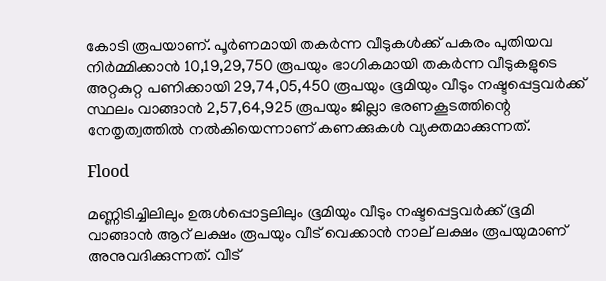കോടി രൂപയാണ്. പൂര്‍ണമായി തകര്‍ന്ന വീടുകള്‍ക്ക് പകരം പുതിയവ നിര്‍മ്മിക്കാന്‍ 10,19,29,750 രൂപയും ഭാഗികമായി തകര്‍ന്ന വീടുകളുടെ അറ്റകുറ്റ പണിക്കായി 29,74,05,450 രൂപയും ഭൂമിയും വീടും നഷ്ടപ്പെട്ടവര്‍ക്ക് സ്ഥലം വാങ്ങാന്‍ 2,57,64,925 രൂപയും ജില്ലാ ഭരണകൂടത്തിന്റെ നേതൃത്വത്തില്‍ നല്‍കിയെന്നാണ് കണക്കുകള്‍ വ്യക്തമാക്കുന്നത്.

Flood

മണ്ണിടിച്ചിലിലും ഉരുള്‍പ്പൊട്ടലിലും ഭൂമിയും വീടും നഷ്ടപ്പെട്ടവര്‍ക്ക് ഭൂമി വാങ്ങാന്‍ ആറ് ലക്ഷം രൂപയും വീട് വെക്കാന്‍ നാല് ലക്ഷം രൂപയുമാണ് അനുവദിക്കുന്നത്. വീട്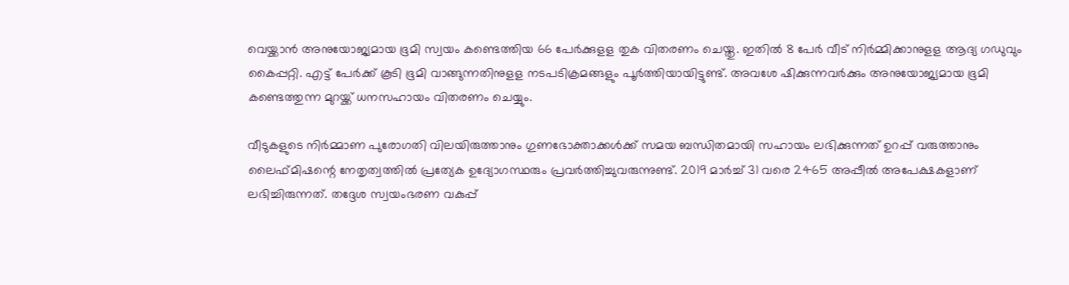വെയ്ക്കാന്‍ അനുയോജ്യമായ ഭൂമി സ്വയം കണ്ടെത്തിയ 66 പേര്‍ക്കുളള തുക വിതരണം ചെയ്തു. ഇതില്‍ 8 പേര്‍ വീട് നിര്‍മ്മിക്കാനുളള ആദ്യ ഗഡുവും കൈപ്പറ്റി. എട്ട് പേര്‍ക്ക് കൂടി ഭൂമി വാങ്ങുന്നതിനുളള നടപടിക്രമങ്ങളും പൂര്‍ത്തിയായിട്ടുണ്ട്. അവശേ ഷിക്കുന്നവര്‍ക്കും അനുയോജ്യമായ ഭൂമി കണ്ടെത്തുന്ന മുറയ്ക്ക് ധനസഹായം വിതരണം ചെയ്യും.

വീടുകളുടെ നിര്‍മ്മാണ പുരോഗതി വിലയിരുത്താനും ഗുണഭോക്താക്കള്‍ക്ക് സമയ ബന്ധിതമായി സഹായം ലഭിക്കുന്നത് ഉറപ്പ് വരുത്താനും ലൈഫ്മിഷന്റെ നേതൃത്വത്തില്‍ പ്രത്യേക ഉദ്യോഗസ്ഥരും പ്രവര്‍ത്തിച്ചുവരുന്നുണ്ട്. 2019 മാര്‍ച്ച് 31 വരെ 2465 അപ്പീല്‍ അപേക്ഷകളാണ് ലഭിച്ചിരുന്നത്. തദ്ദേശ സ്വയംഭരണ വകുപ്പ്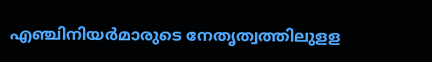എഞ്ചിനിയര്‍മാരുടെ നേതൃത്വത്തിലുളള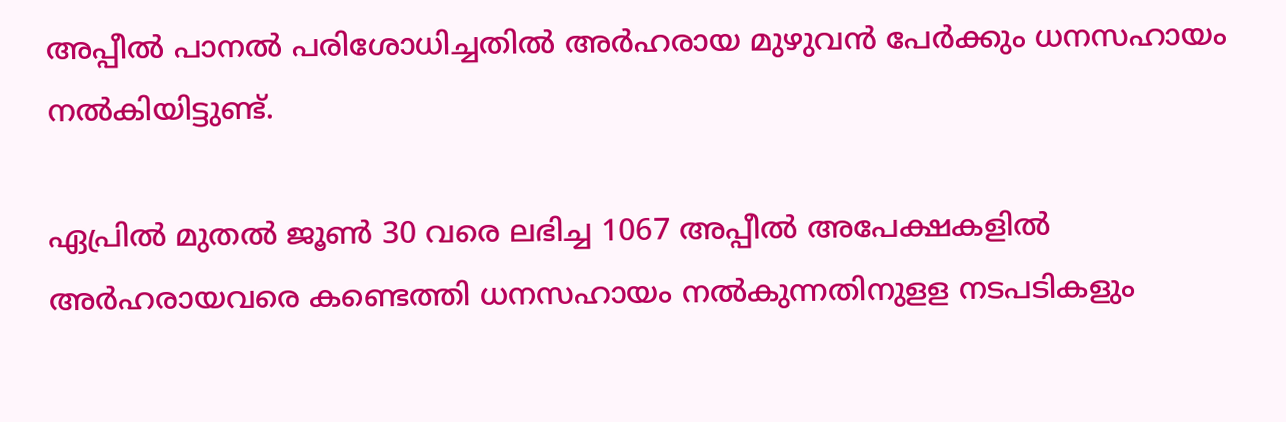അപ്പീല്‍ പാനല്‍ പരിശോധിച്ചതില്‍ അര്‍ഹരായ മുഴുവന്‍ പേര്‍ക്കും ധനസഹായം നല്‍കിയിട്ടുണ്ട്.

ഏപ്രില്‍ മുതല്‍ ജൂണ്‍ 30 വരെ ലഭിച്ച 1067 അപ്പീല്‍ അപേക്ഷകളില്‍ അര്‍ഹരായവരെ കണ്ടെത്തി ധനസഹായം നല്‍കുന്നതിനുളള നടപടികളും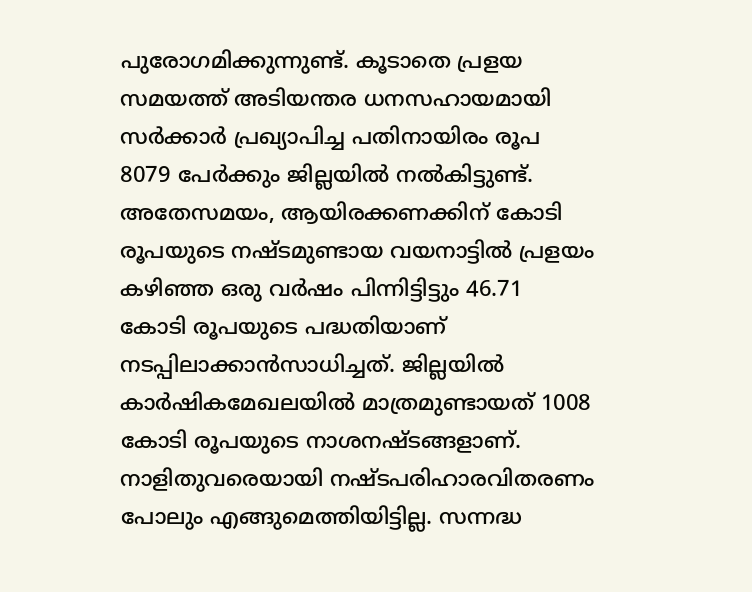പുരോഗമിക്കുന്നുണ്ട്. കൂടാതെ പ്രളയ സമയത്ത് അടിയന്തര ധനസഹായമായി സര്‍ക്കാര്‍ പ്രഖ്യാപിച്ച പതിനായിരം രൂപ 8079 പേര്‍ക്കും ജില്ലയില്‍ നല്‍കിട്ടുണ്ട്. അതേസമയം, ആയിരക്കണക്കിന് കോടി രൂപയുടെ നഷ്ടമുണ്ടായ വയനാട്ടില്‍ പ്രളയം കഴിഞ്ഞ ഒരു വര്‍ഷം പിന്നിട്ടിട്ടും 46.71 കോടി രൂപയുടെ പദ്ധതിയാണ് നടപ്പിലാക്കാന്‍സാധിച്ചത്. ജില്ലയില്‍ കാര്‍ഷികമേഖലയില്‍ മാത്രമുണ്ടായത് 1008 കോടി രൂപയുടെ നാശനഷ്ടങ്ങളാണ്. നാളിതുവരെയായി നഷ്ടപരിഹാരവിതരണം പോലും എങ്ങുമെത്തിയിട്ടില്ല. സന്നദ്ധ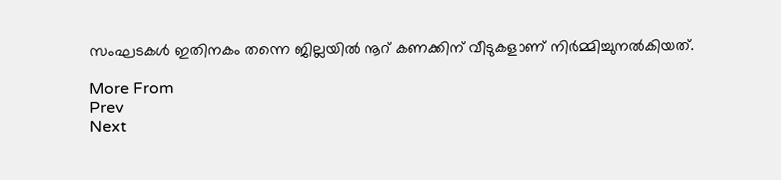സംഘടകള്‍ ഇതിനകം തന്നെ ജില്ലയില്‍ നൂറ് കണക്കിന് വീടുകളാണ് നിര്‍മ്മിച്ചുനല്‍കിയത്.

More From
Prev
Next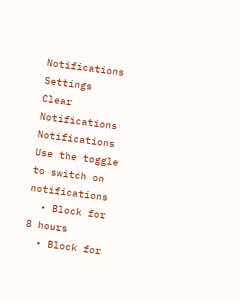Notifications
Settings
Clear Notifications
Notifications
Use the toggle to switch on notifications
  • Block for 8 hours
  • Block for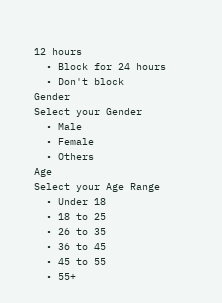12 hours
  • Block for 24 hours
  • Don't block
Gender
Select your Gender
  • Male
  • Female
  • Others
Age
Select your Age Range
  • Under 18
  • 18 to 25
  • 26 to 35
  • 36 to 45
  • 45 to 55
  • 55+